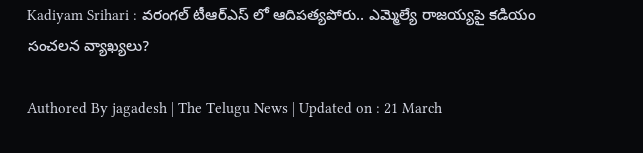Kadiyam Srihari : వరంగల్ టీఆర్ఎస్ లో ఆదిపత్యపోరు.. ఎమ్మెల్యే రాజయ్యపై కడియం సంచలన వ్యాఖ్యలు?

Authored By jagadesh | The Telugu News | Updated on : 21 March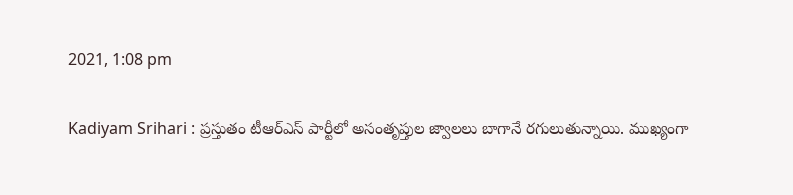2021, 1:08 pm

Kadiyam Srihari : ప్రస్తుతం టీఆర్ఎస్ పార్టీలో అసంతృప్తుల జ్వాలలు బాగానే రగులుతున్నాయి. ముఖ్యంగా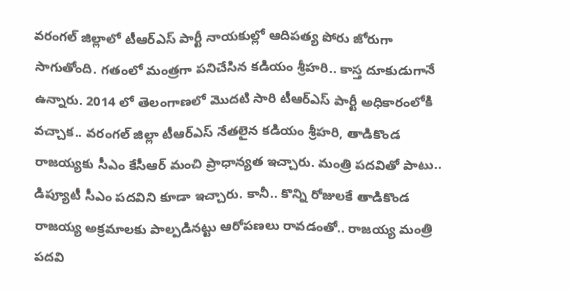వరంగల్ జిల్లాలో టీఆర్ఎస్ పార్టీ నాయకుల్లో ఆదిపత్య పోరు జోరుగా సాగుతోంది. గతంలో మంత్రగా పనిచేసిన కడియం శ్రీహరి.. కాస్త దూకుడుగానే ఉన్నారు. 2014 లో తెలంగాణలో మొదటి సారి టీఆర్ఎస్ పార్టీ అధికారంలోకి వచ్చాక.. వరంగల్ జిల్లా టీఆర్ఎస్ నేతలైన కడియం శ్రీహరి, తాడికొండ రాజయ్యకు సీఎం కేసీఆర్ మంచి ప్రాధాన్యత ఇచ్చారు. మంత్రి పదవితో పాటు.. డిప్యూటీ సీఎం పదవిని కూడా ఇచ్చారు. కానీ.. కొన్ని రోజులకే తాడికొండ రాజయ్య అక్రమాలకు పాల్పడినట్టు ఆరోపణలు రావడంతో.. రాజయ్య మంత్రి పదవి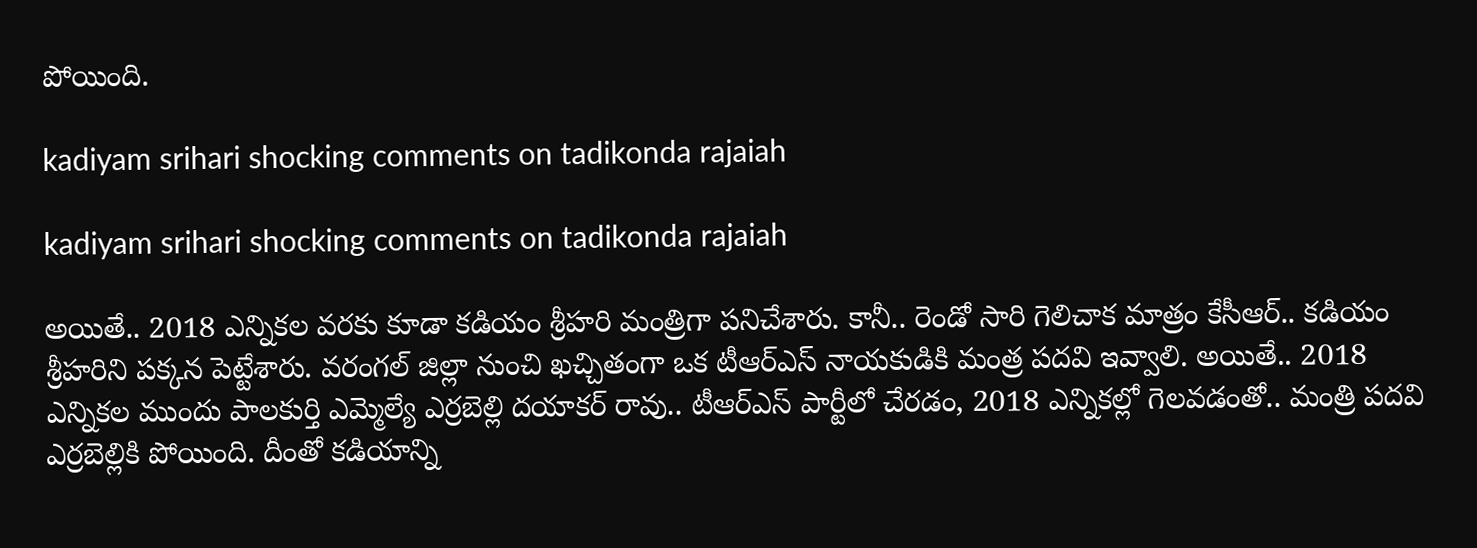పోయింది.

kadiyam srihari shocking comments on tadikonda rajaiah

kadiyam srihari shocking comments on tadikonda rajaiah

అయితే.. 2018 ఎన్నికల వరకు కూడా కడియం శ్రీహరి మంత్రిగా పనిచేశారు. కానీ.. రెండో సారి గెలిచాక మాత్రం కేసీఆర్.. కడియం శ్రీహరిని పక్కన పెట్టేశారు. వరంగల్ జిల్లా నుంచి ఖచ్చితంగా ఒక టీఆర్ఎస్ నాయకుడికి మంత్ర పదవి ఇవ్వాలి. అయితే.. 2018 ఎన్నికల ముందు పాలకుర్తి ఎమ్మెల్యే ఎర్రబెల్లి దయాకర్ రావు.. టీఆర్ఎస్ పార్టీలో చేరడం, 2018 ఎన్నికల్లో గెలవడంతో.. మంత్రి పదవి ఎర్రబెల్లికి పోయింది. దీంతో కడియాన్ని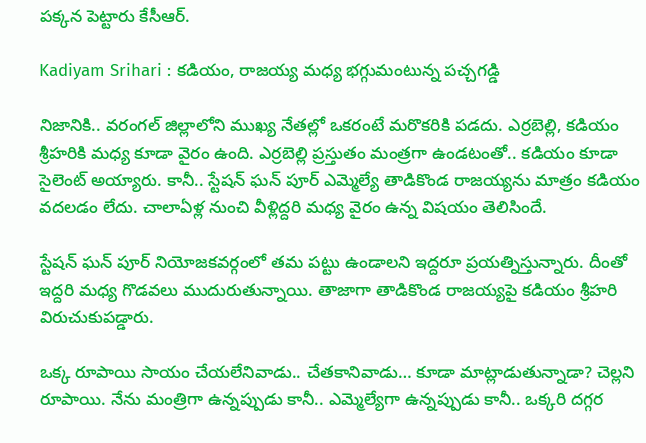పక్కన పెట్టారు కేసీఆర్.

Kadiyam Srihari : కడియం, రాజయ్య మధ్య భగ్గుమంటున్న పచ్చగడ్డి

నిజానికి.. వరంగల్ జిల్లాలోని ముఖ్య నేతల్లో ఒకరంటే మరొకరికి పడదు. ఎర్రబెల్లి, కడియం శ్రీహరికి మధ్య కూడా వైరం ఉంది. ఎర్రబెల్లి ప్రస్తుతం మంత్రగా ఉండటంతో.. కడియం కూడా సైలెంట్ అయ్యారు. కానీ.. స్టేషన్ ఘన్ పూర్ ఎమ్మెల్యే తాడికొండ రాజయ్యను మాత్రం కడియం వదలడం లేదు. చాలాఏళ్ల నుంచి వీళ్లిద్దరి మధ్య వైరం ఉన్న విషయం తెలిసిందే.

స్టేషన్ ఘన్ పూర్ నియోజకవర్గంలో తమ పట్టు ఉండాలని ఇద్దరూ ప్రయత్నిస్తున్నారు. దీంతో ఇద్దరి మధ్య గొడవలు ముదురుతున్నాయి. తాజాగా తాడికొండ రాజయ్యపై కడియం శ్రీహరి విరుచుకుపడ్డారు.

ఒక్క రూపాయి సాయం చేయలేనివాడు.. చేతకానివాడు… కూడా మాట్లాడుతున్నాడా? చెల్లని రూపాయి. నేను మంత్రిగా ఉన్నప్పుడు కానీ.. ఎమ్మెల్యేగా ఉన్నప్పుడు కానీ.. ఒక్కరి దగ్గర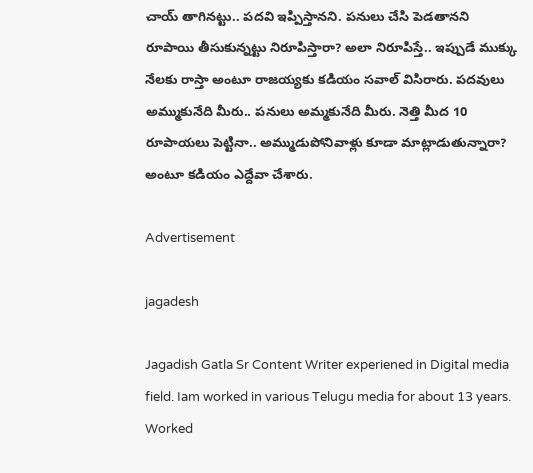చాయ్ తాగినట్టు.. పదవి ఇప్పిస్తానని. పనులు చేసి పెడతానని రూపాయి తీసుకున్నట్టు నిరూపిస్తారా? అలా నిరూపిస్తే.. ఇప్పుడే ముక్కు నేలకు రాస్తా అంటూ రాజయ్యకు కడియం సవాల్ విసిరారు. పదవులు అమ్ముకునేది మీరు.. పనులు అమ్మకునేది మీరు. నెత్తి మీద 10 రూపాయలు పెట్టినా.. అమ్ముడుపోనివాళ్లు కూడా మాట్లాడుతున్నారా? అంటూ కడియం ఎద్దేవా చేశారు.

Advertisement

jagadesh

Jagadish Gatla Sr Content Writer experiened in Digital media field. Iam worked in various Telugu media for about 13 years. Worked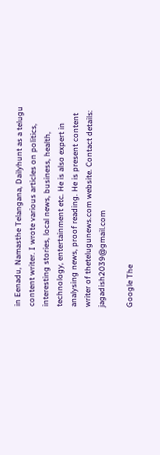in Eenadu, Namasthe Telangana, Dailyhunt as a telugu content writer. I wrote various articles on politics, interesting stories, local news, business, health, technology, entertainment etc. He is also expert in analysing news, proof reading. He is present content writer of thetelugunews.com website. Contact details: jagadish2039@gmail.com

Google The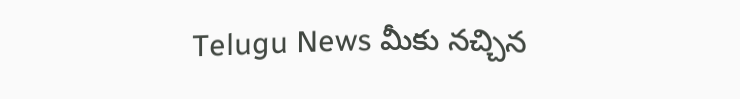Telugu News మీకు నచ్చిన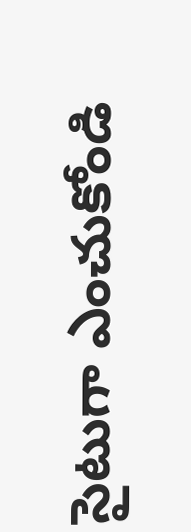సైటుగా ఎంచుకోండి